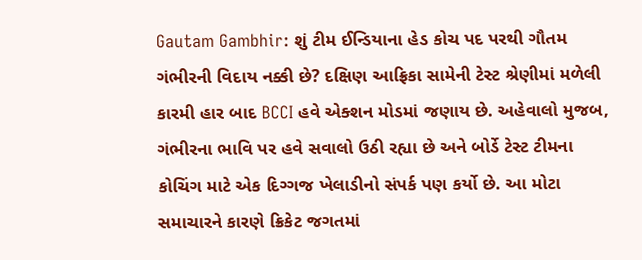Gautam Gambhir: શું ટીમ ઈન્ડિયાના હેડ કોચ પદ પરથી ગૌતમ ગંભીરની વિદાય નક્કી છે? દક્ષિણ આફ્રિકા સામેની ટેસ્ટ શ્રેણીમાં મળેલી કારમી હાર બાદ BCCI હવે એક્શન મોડમાં જણાય છે. અહેવાલો મુજબ, ગંભીરના ભાવિ પર હવે સવાલો ઉઠી રહ્યા છે અને બોર્ડે ટેસ્ટ ટીમના કોચિંગ માટે એક દિગ્ગજ ખેલાડીનો સંપર્ક પણ કર્યો છે. આ મોટા સમાચારને કારણે ક્રિકેટ જગતમાં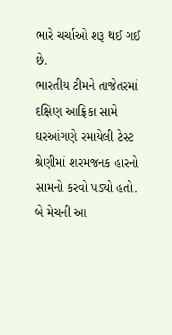ભારે ચર્ચાઓ શરૂ થઈ ગઈ છે.
ભારતીય ટીમને તાજેતરમાં દક્ષિણ આફ્રિકા સામે ઘરઆંગણે રમાયેલી ટેસ્ટ શ્રેણીમાં શરમજનક હારનો સામનો કરવો પડ્યો હતો. બે મેચની આ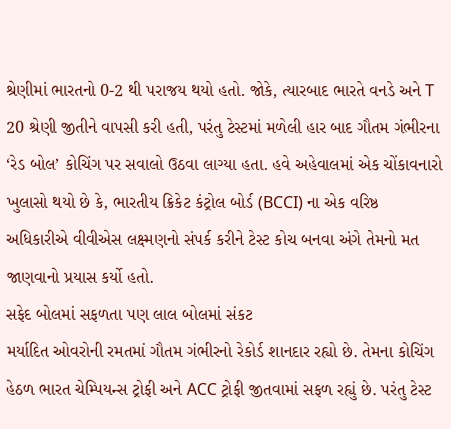શ્રેણીમાં ભારતનો 0-2 થી પરાજય થયો હતો. જોકે, ત્યારબાદ ભારતે વનડે અને T 20 શ્રેણી જીતીને વાપસી કરી હતી, પરંતુ ટેસ્ટમાં મળેલી હાર બાદ ગૌતમ ગંભીરના ‘રેડ બોલ’ કોચિંગ પર સવાલો ઉઠવા લાગ્યા હતા. હવે અહેવાલમાં એક ચોંકાવનારો ખુલાસો થયો છે કે, ભારતીય ક્રિકેટ કંટ્રોલ બોર્ડ (BCCI) ના એક વરિષ્ઠ અધિકારીએ વીવીએસ લક્ષ્મણનો સંપર્ક કરીને ટેસ્ટ કોચ બનવા અંગે તેમનો મત જાણવાનો પ્રયાસ કર્યો હતો.
સફેદ બોલમાં સફળતા પણ લાલ બોલમાં સંકટ
મર્યાદિત ઓવરોની રમતમાં ગૌતમ ગંભીરનો રેકોર્ડ શાનદાર રહ્યો છે. તેમના કોચિંગ હેઠળ ભારત ચેમ્પિયન્સ ટ્રોફી અને ACC ટ્રોફી જીતવામાં સફળ રહ્યું છે. પરંતુ ટેસ્ટ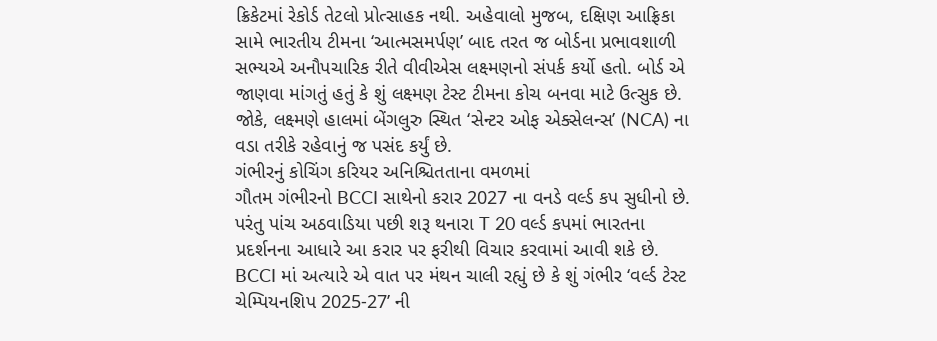ક્રિકેટમાં રેકોર્ડ તેટલો પ્રોત્સાહક નથી. અહેવાલો મુજબ, દક્ષિણ આફ્રિકા સામે ભારતીય ટીમના ‘આત્મસમર્પણ’ બાદ તરત જ બોર્ડના પ્રભાવશાળી સભ્યએ અનૌપચારિક રીતે વીવીએસ લક્ષ્મણનો સંપર્ક કર્યો હતો. બોર્ડ એ જાણવા માંગતું હતું કે શું લક્ષ્મણ ટેસ્ટ ટીમના કોચ બનવા માટે ઉત્સુક છે. જોકે, લક્ષ્મણે હાલમાં બેંગલુરુ સ્થિત ‘સેન્ટર ઓફ એક્સેલન્સ’ (NCA) ના વડા તરીકે રહેવાનું જ પસંદ કર્યું છે.
ગંભીરનું કોચિંગ કરિયર અનિશ્ચિતતાના વમળમાં
ગૌતમ ગંભીરનો BCCI સાથેનો કરાર 2027 ના વનડે વર્લ્ડ કપ સુધીનો છે. પરંતુ પાંચ અઠવાડિયા પછી શરૂ થનારા T 20 વર્લ્ડ કપમાં ભારતના પ્રદર્શનના આધારે આ કરાર પર ફરીથી વિચાર કરવામાં આવી શકે છે. BCCI માં અત્યારે એ વાત પર મંથન ચાલી રહ્યું છે કે શું ગંભીર ‘વર્લ્ડ ટેસ્ટ ચેમ્પિયનશિપ 2025-27’ ની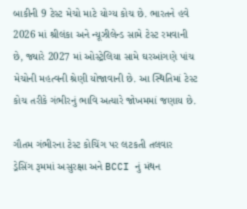બાકીની 9 ટેસ્ટ મેચો માટે યોગ્ય કોચ છે. ભારતને હવે 2026 માં શ્રીલંકા અને ન્યૂઝીલેન્ડ સામે ટેસ્ટ રમવાની છે, જ્યારે 2027 માં ઓસ્ટ્રેલિયા સામે ઘરઆંગણે પાંચ મેચોની મહત્વની શ્રેણી યોજાવાની છે. આ સ્થિતિમાં ટેસ્ટ કોચ તરીકે ગંભીરનું ભાવિ અત્યારે જોખમમાં જણાય છે.

ગૌતમ ગંભીરના ટેસ્ટ કોચિંગ પર લટકતી તલવાર
ડ્રેસિંગ રૂમમાં અસુરક્ષા અને BCCI નું મંથન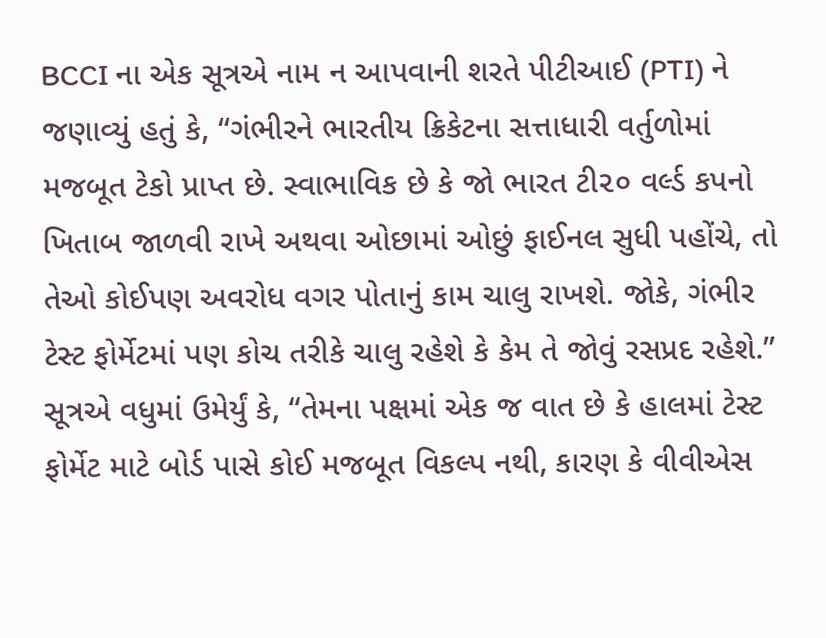BCCI ના એક સૂત્રએ નામ ન આપવાની શરતે પીટીઆઈ (PTI) ને જણાવ્યું હતું કે, “ગંભીરને ભારતીય ક્રિકેટના સત્તાધારી વર્તુળોમાં મજબૂત ટેકો પ્રાપ્ત છે. સ્વાભાવિક છે કે જો ભારત ટી૨૦ વર્લ્ડ કપનો ખિતાબ જાળવી રાખે અથવા ઓછામાં ઓછું ફાઈનલ સુધી પહોંચે, તો તેઓ કોઈપણ અવરોધ વગર પોતાનું કામ ચાલુ રાખશે. જોકે, ગંભીર ટેસ્ટ ફોર્મેટમાં પણ કોચ તરીકે ચાલુ રહેશે કે કેમ તે જોવું રસપ્રદ રહેશે.” સૂત્રએ વધુમાં ઉમેર્યું કે, “તેમના પક્ષમાં એક જ વાત છે કે હાલમાં ટેસ્ટ ફોર્મેટ માટે બોર્ડ પાસે કોઈ મજબૂત વિકલ્પ નથી, કારણ કે વીવીએસ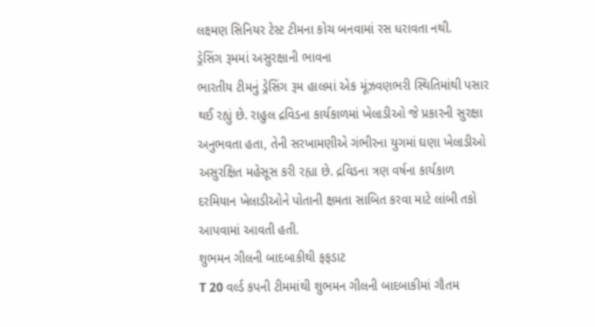લક્ષ્મણ સિનિયર ટેસ્ટ ટીમના કોચ બનવામાં રસ ધરાવતા નથી.
ડ્રેસિંગ રૂમમાં અસુરક્ષાની ભાવના
ભારતીય ટીમનું ડ્રેસિંગ રૂમ હાલમાં એક મૂંઝવણભરી સ્થિતિમાંથી પસાર થઈ રહ્યું છે. રાહુલ દ્રવિડના કાર્યકાળમાં ખેલાડીઓ જે પ્રકારની સુરક્ષા અનુભવતા હતા, તેની સરખામણીએ ગંભીરના યુગમાં ઘણા ખેલાડીઓ અસુરક્ષિત મહેસૂસ કરી રહ્યા છે. દ્રવિડના ત્રણ વર્ષના કાર્યકાળ દરમિયાન ખેલાડીઓને પોતાની ક્ષમતા સાબિત કરવા માટે લાંબી તકો આપવામાં આવતી હતી.
શુભમન ગીલની બાદબાકીથી ફફડાટ
T 20 વર્લ્ડ કપની ટીમમાંથી શુભમન ગીલની બાદબાકીમાં ગૌતમ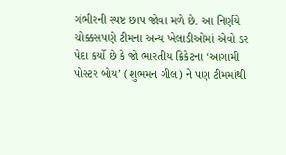ગંભીરની સ્પષ્ટ છાપ જોવા મળે છે. આ નિર્ણયે ચોક્કસપણે ટીમના અન્ય ખેલાડીઓમાં એવો ડર પેદા કર્યો છે કે જો ભારતીય ક્રિકેટના ‘આગામી પોસ્ટર બોય’ (શુભમન ગીલ) ને પણ ટીમમાંથી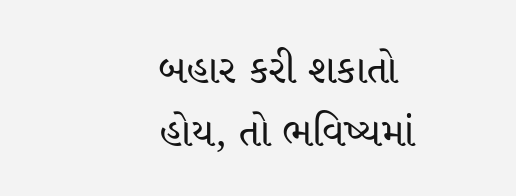બહાર કરી શકાતો હોય, તો ભવિષ્યમાં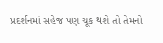પ્રદર્શનમાં સહેજ પણ ચૂક થશે તો તેમનો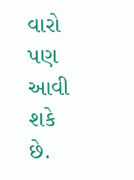વારો પણ આવી શકે છે.